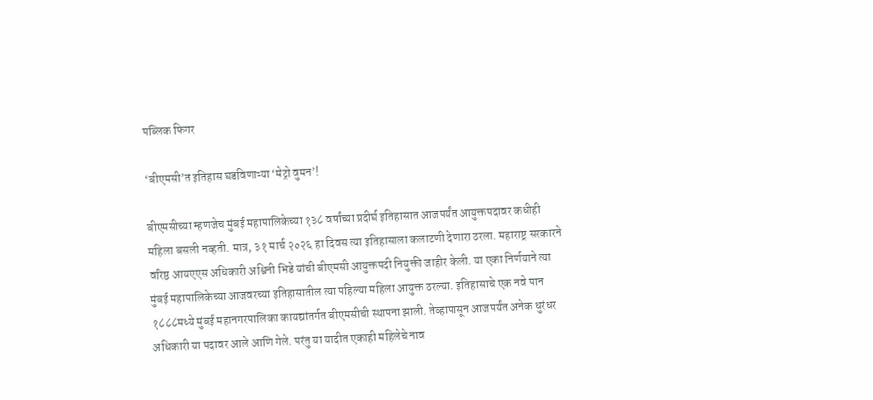पब्लिक फिगर

‘बीएमसी’त इतिहास घडविणाऱ्या ‘मेट्रो वुमन’!

बीएमसीच्या म्हणजेच मुंबई महापालिकेच्या १३८ वर्षांच्या प्रदीर्घ इतिहासात आजपर्यंत आयुक्तपदावर कधीही महिला बसली नव्हती. मात्र, ३१ मार्च २०२६ हा दिवस त्या इतिहासाला कलाटणी देणारा ठरला. महाराष्ट्र सरकारने वरिष्ठ आयएएस अधिकारी अश्विनी भिडे यांची बीएमसी आयुक्तपदी नियुक्ती जाहीर केली. या एका निर्णयाने त्या मुंबई महापालिकेच्या आजवरच्या इतिहासातील त्या पहिल्या महिला आयुक्त ठरल्या. इतिहासाचे एक नवे पान १८८८मध्ये मुंबई महानगरपालिका कायद्यांतर्गत बीएमसीची स्थापना झाली. तेव्हापासून आजपर्यंत अनेक धुरंधर अधिकारी या पदावर आले आणि गेले. परंतु या यादीत एकाही महिलेचे नाव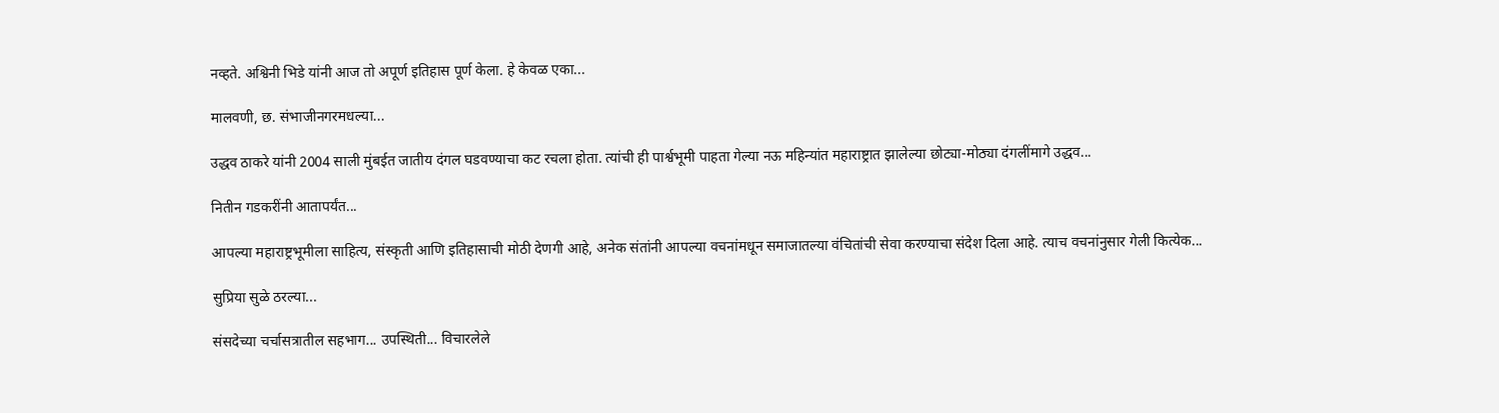नव्हते. अश्विनी भिडे यांनी आज तो अपूर्ण इतिहास पूर्ण केला. हे केवळ एका...

मालवणी, छ. संभाजीनगरमधल्या...

उद्धव ठाकरे यांनी 2004 साली मुंबईत जातीय दंगल घडवण्याचा कट रचला होता. त्यांची ही पार्श्वभूमी पाहता गेल्या नऊ महिन्यांत महाराष्ट्रात झालेल्या छोट्या-मोठ्या दंगलींमागे उद्धव...

नितीन गडकरींनी आतापर्यंत...

आपल्या महाराष्ट्रभूमीला साहित्य, संस्कृती आणि इतिहासाची मोठी देणगी आहे, अनेक संतांनी आपल्या वचनांमधून समाजातल्या वंचितांची सेवा करण्याचा संदेश दिला आहे. त्याच वचनांनुसार गेली कित्येक...

सुप्रिया सुळे ठरल्या...

संसदेच्या चर्चासत्रातील सहभाग... उपस्थिती... विचारलेले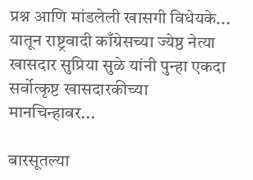प्रश्न आणि मांडलेली खासगी विधेयके... यातून राष्ट्रवादी काँग्रेसच्या ज्येष्ठ नेत्या खासदार सुप्रिया सुळे यांनी पुन्हा एकदा सर्वोत्कृष्ट खासदारकीच्या मानचिन्हावर...

बारसूतल्या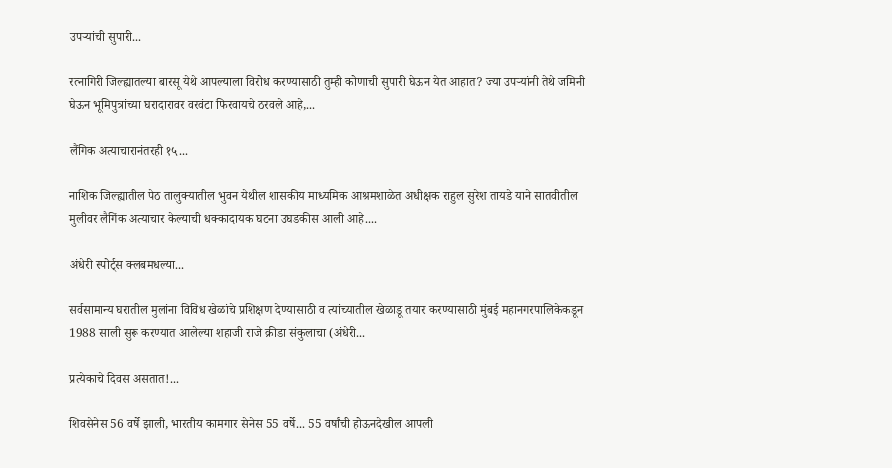उपऱ्यांची सुपारी...

रत्नागिरी जिल्ह्यातल्या बारसू येथे आपल्याला विरोध करण्यासाठी तुम्ही कोणाची सुपारी घेऊन येत आहात? ज्या उपऱ्यांनी तेथे जमिनी घेऊन भूमिपुत्रांच्या घरादारावर वरवंटा फिरवायचे ठरवले आहे,...

लैंगिक अत्याचारानंतरही १५...

नाशिक जिल्ह्यातील पेठ तालुक्यातील भुवन येथील शासकीय माध्यमिक आश्रमशाळेत अधीक्षक राहुल सुरेश तायडे याने सातवीतील मुलीवर लैगिंक अत्याचार केल्याची धक्कादायक घटना उघडकीस आली आहे....

अंधेरी स्पोर्ट्स क्लबमधल्या...

सर्वसामान्य घरातील मुलांना विविध खेळांचे प्रशिक्षण देण्यासाठी व त्यांच्यातील खेळाडू तयार करण्यासाठी मुंबई महानगरपालिकेकडून 1988 साली सुरू करण्यात आलेल्या शहाजी राजे क्रीडा संकुलाचा (अंधेरी...

प्रत्येकाचे दिवस असतात!...

शिवसेनेस 56 वर्षे झाली, भारतीय कामगार सेनेस 55 वर्षे... 55 वर्षांची होऊनदेखील आपली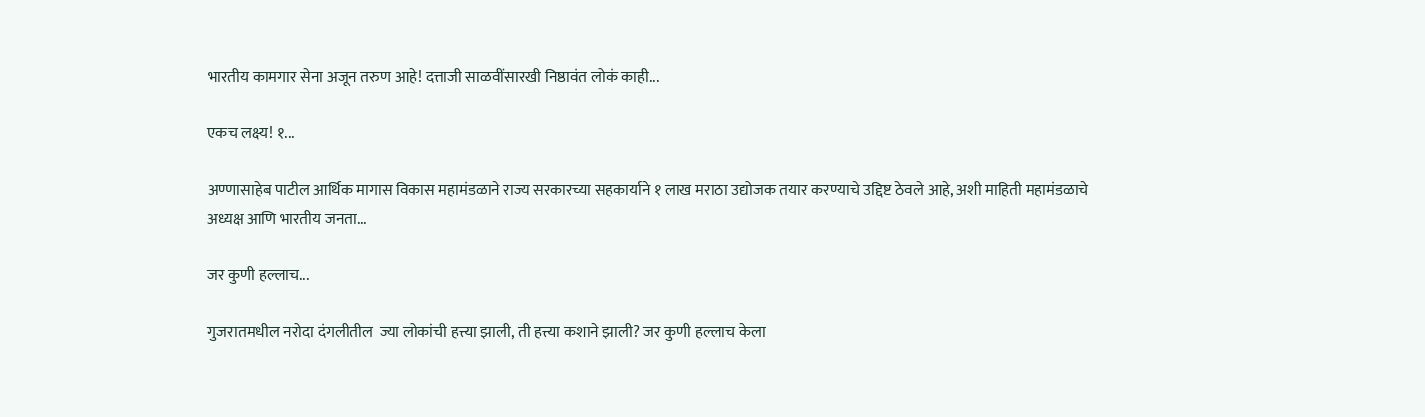भारतीय कामगार सेना अजून तरुण आहे! दत्ताजी साळवींसारखी निष्ठावंत लोकं काही...

एकच लक्ष्य! १...

अण्णासाहेब पाटील आर्थिक मागास विकास महामंडळाने राज्य सरकारच्या सहकार्याने १ लाख मराठा उद्योजक तयार करण्याचे उद्दिष्ट ठेवले आहे, अशी माहिती महामंडळाचे अध्यक्ष आणि भारतीय जनता...

जर कुणी हल्लाच...

गुजरातमधील नरोदा दंगलीतील  ज्या लोकांची हत्त्या झाली, ती हत्त्या कशाने झाली? जर कुणी हल्लाच केला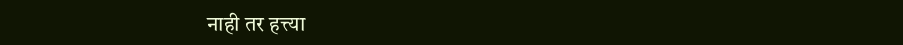नाही तर हत्त्या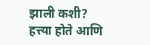झाली कशी?  हत्त्या होते आणि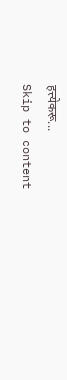हत्त्येकरू...
Skip to content